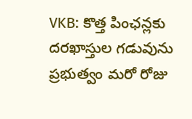VKB: కొత్త పింఛన్లకు దరఖాస్తుల గడువును ప్రభుత్వం మరో రోజు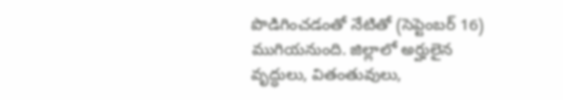పొడిగించడంతో నేటితో (సెప్టెంబర్ 16) ముగియనుంది. జిల్లాలో అర్హులైన వృద్ధులు, వితంతువులు,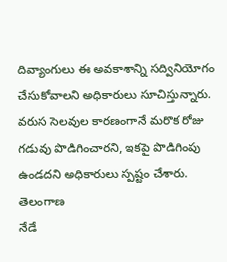దివ్యాంగులు ఈ అవకాశాన్ని సద్వినియోగం చేసుకోవాలని అధికారులు సూచిస్తున్నారు. వరుస సెలవుల కారణంగానే మరొక రోజు గడువు పొడిగించారని, ఇకపై పొడిగింపు ఉండదని అధికారులు స్పష్టం చేశారు.
తెలంగాణ
నేడే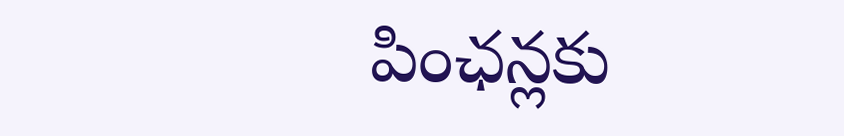పింఛన్లకు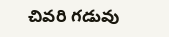చివరి గడువు